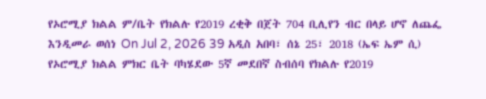የኦሮሚያ ክልል ም/ቤት የክልሉ የ2019 ረቂቅ በጀት 704 ቢሊየን ብር በላይ ሆኖ ለጨፌ እንዲመራ ወሰነ On Jul 2, 2026 39 አዲስ አበባ፣ ሰኔ 25፣ 2018 (ኤፍ ኤም ሲ) የኦሮሚያ ክልል ምክር ቤት ባካሄደው 5ኛ መደበኛ ስብሰባ የክልሉ የ2019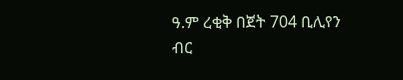ዓ.ም ረቂቅ በጀት 704 ቢሊየን ብር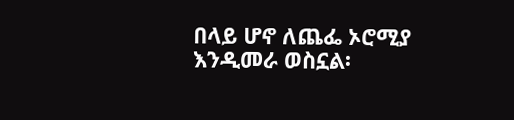በላይ ሆኖ ለጨፌ ኦሮሚያ እንዲመራ ወስኗል፡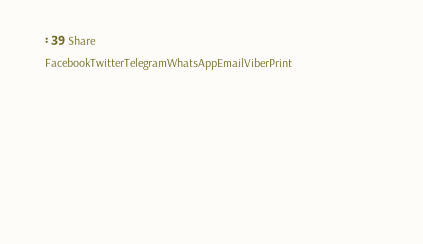፡ 39 Share FacebookTwitterTelegramWhatsAppEmailViberPrint